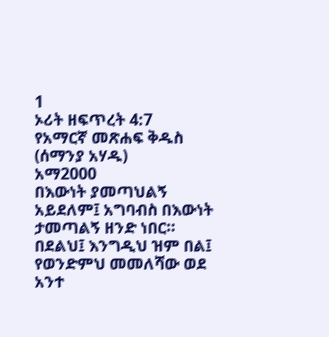1
ኦሪት ዘፍጥረት 4:7
የአማርኛ መጽሐፍ ቅዱስ (ሰማንያ አሃዱ)
አማ2000
በእውነት ያመጣህልኝ አይደለም፤ አግባብስ በእውነት ታመጣልኝ ዘንድ ነበር። በደልህ፤ እንግዲህ ዝም በል፤ የወንድምህ መመለሻው ወደ አንተ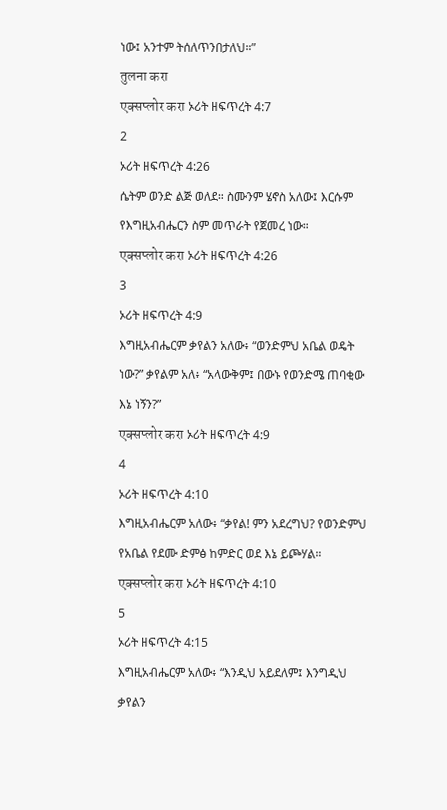ነው፤ አንተም ትሰለጥንበታለህ።”
तुलना करा
एक्सप्लोर करा ኦሪት ዘፍጥረት 4:7
2
ኦሪት ዘፍጥረት 4:26
ሴትም ወንድ ልጅ ወለደ። ስሙንም ሄኖስ አለው፤ እርሱም የእግዚአብሔርን ስም መጥራት የጀመረ ነው።
एक्सप्लोर करा ኦሪት ዘፍጥረት 4:26
3
ኦሪት ዘፍጥረት 4:9
እግዚአብሔርም ቃየልን አለው፥ “ወንድምህ አቤል ወዴት ነው?” ቃየልም አለ፥ “አላውቅም፤ በውኑ የወንድሜ ጠባቂው እኔ ነኝን?”
एक्सप्लोर करा ኦሪት ዘፍጥረት 4:9
4
ኦሪት ዘፍጥረት 4:10
እግዚአብሔርም አለው፥ “ቃየል! ምን አደረግህ? የወንድምህ የአቤል የደሙ ድምፅ ከምድር ወደ እኔ ይጮሃል።
एक्सप्लोर करा ኦሪት ዘፍጥረት 4:10
5
ኦሪት ዘፍጥረት 4:15
እግዚአብሔርም አለው፥ “እንዲህ አይደለም፤ እንግዲህ ቃየልን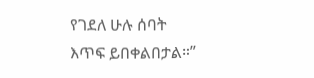የገደለ ሁሉ ሰባት እጥፍ ይበቀልበታል።”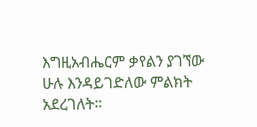እግዚአብሔርም ቃየልን ያገኘው ሁሉ እንዳይገድለው ምልክት አደረገለት።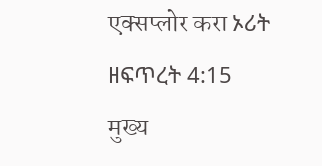एक्सप्लोर करा ኦሪት ዘፍጥረት 4:15
मुख्य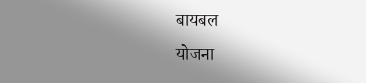बायबल
योजना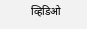व्हिडिओ